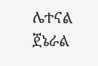ሌተናል ጀኔራል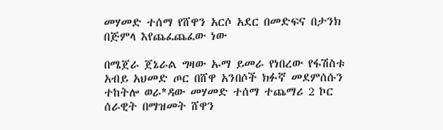መሃመድ ተሰማ የሸዋን አርሶ አደር በመድፍና በታንክ በጅምላ እየጨፈጨፈው ነው

በሜጀራ ጀኔራል ግዛው ኡማ ይመራ የነበረው የፋሽስቱ አብይ አህመድ ጦር በሸዋ አንበሶች ክፉኛ መደምሰሱን ተከትሎ ወራ*ዳው መሃመድ ተሰማ ተጨማሪ 2 ኮር ሰራዊት በማዝመት ሸዋን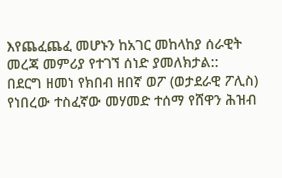እየጨፈጨፈ መሆኑን ከአገር መከላከያ ሰራዊት መረጃ መምሪያ የተገኘ ሰነድ ያመለክታል::
በደርግ ዘመነ የክበብ ዘበኛ ወፖ (ወታደራዊ ፖሊስ) የነበረው ተስፈኛው መሃመድ ተሰማ የሸዋን ሕዝብ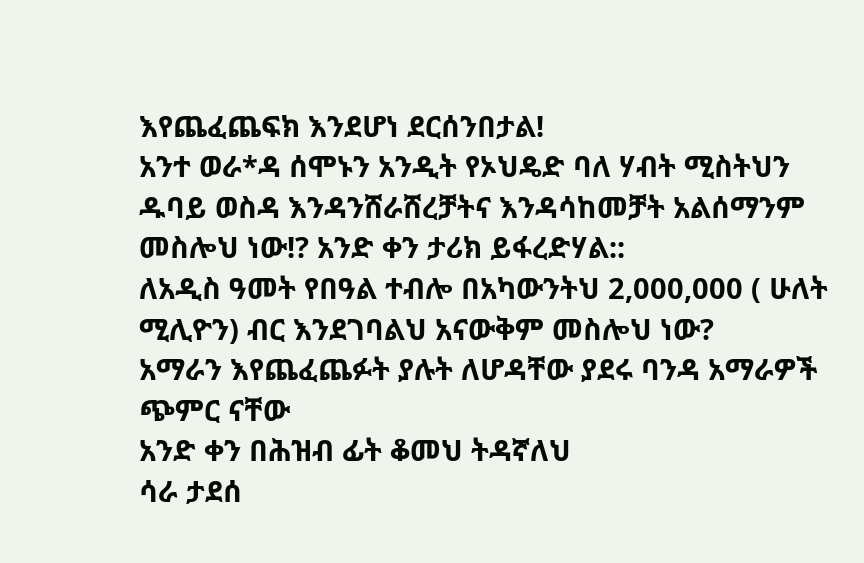እየጨፈጨፍክ እንደሆነ ደርሰንበታል!
አንተ ወራ*ዳ ሰሞኑን አንዲት የኦህዴድ ባለ ሃብት ሚስትህን ዱባይ ወስዳ እንዳንሸራሸረቻትና እንዳሳከመቻት አልሰማንም መስሎህ ነው!? አንድ ቀን ታሪክ ይፋረድሃል::
ለአዲስ ዓመት የበዓል ተብሎ በአካውንትህ 2,000,000 ( ሁለት ሚሊዮን) ብር እንደገባልህ አናውቅም መስሎህ ነው?
አማራን እየጨፈጨፉት ያሉት ለሆዳቸው ያደሩ ባንዳ አማራዎች ጭምር ናቸው
አንድ ቀን በሕዝብ ፊት ቆመህ ትዳኛለህ
ሳራ ታደሰ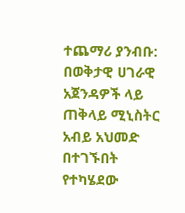ተጨማሪ ያንብቡ:  በወቅታዊ ሀገራዊ አጀንዳዎች ላይ ጠቅላይ ሚኒስትር አብይ አህመድ በተገኙበት የተካሄደው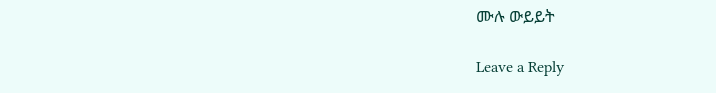ሙሉ ውይይት

Leave a Reply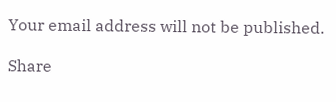Your email address will not be published.

Share